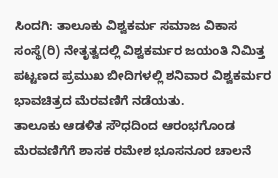ಸಿಂದಗಿ: ತಾಲೂಕು ವಿಶ್ವಕರ್ಮ ಸಮಾಜ ವಿಕಾಸ ಸಂಸ್ಥೆ(ರಿ) ನೇತೃತ್ವದಲ್ಲಿ ವಿಶ್ವಕರ್ಮರ ಜಯಂತಿ ನಿಮಿತ್ತ ಪಟ್ಟಣದ ಪ್ರಮುಖ ಬೀದಿಗಳಲ್ಲಿ ಶನಿವಾರ ವಿಶ್ವಕರ್ಮರ ಭಾವಚಿತ್ರದ ಮೆರವಣಿಗೆ ನಡೆಯತು.
ತಾಲೂಕು ಆಡಳಿತ ಸೌಧದಿಂದ ಆರಂಭಗೊಂಡ ಮೆರವಣಿಗೆಗೆ ಶಾಸಕ ರಮೇಶ ಭೂಸನೂರ ಚಾಲನೆ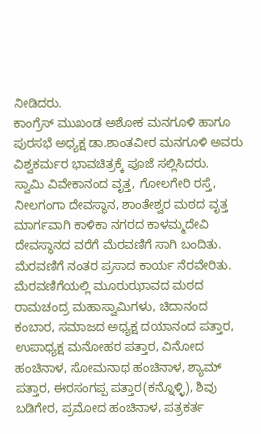ನೀಡಿದರು.
ಕಾಂಗ್ರೆಸ್ ಮುಖಂಡ ಅಶೋಕ ಮನಗೂಳಿ ಹಾಗೂ ಪುರಸಭೆ ಅಧ್ಯಕ್ಷ ಡಾ.ಶಾಂತವೀರ ಮನಗೂಳಿ ಅವರು ವಿಶ್ವಕರ್ಮರ ಭಾವಚಿತ್ರಕ್ಕೆ ಪೂಜೆ ಸಲ್ಲಿಸಿದರು.
ಸ್ವಾಮಿ ವಿವೇಕಾನಂದ ವೃತ್ತ, ಗೋಲಗೇರಿ ರಸ್ತೆ, ನೀಲಗಂಗಾ ದೇವಸ್ಥಾನ, ಶಾಂತೇಶ್ವರ ಮಠದ ವೃತ್ತ ಮಾರ್ಗವಾಗಿ ಕಾಳಿಕಾ ನಗರದ ಕಾಳಮ್ಮದೇವಿ ದೇವಸ್ಥಾನದ ವರೆಗೆ ಮೆರವಣಿಗೆ ಸಾಗಿ ಬಂದಿತು. ಮೆರವಣಿಗೆ ನಂತರ ಪ್ರಸಾದ ಕಾರ್ಯ ನೆರವೇರಿತು.
ಮೆರವಣಿಗೆಯಲ್ಲಿ ಮೂರುಝಾವದ ಮಠದ ರಾಮಚಂದ್ರ ಮಹಾಸ್ವಾಮಿಗಳು, ಚಿದಾನಂದ ಕಂಬಾರ, ಸಮಾಜದ ಅಧ್ಯಕ್ಷ ದಯಾನಂದ ಪತ್ತಾರ, ಉಪಾಧ್ಯಕ್ಷ ಮನೋಹರ ಪತ್ತಾರ, ವಿನೋದ ಹಂಚಿನಾಳ, ಸೋಮನಾಥ ಹಂಚಿನಾಳ, ಶ್ಯಾಮ್ ಪತ್ತಾರ, ಈರಸಂಗಪ್ಪ ಪತ್ತಾರ(ಕನ್ನೊಳ್ಳಿ), ಶಿವು ಬಡಿಗೇರ, ಪ್ರಮೋದ ಹಂಚಿನಾಳ, ಪತ್ರಕರ್ತ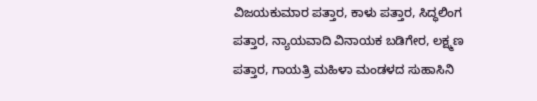ವಿಜಯಕುಮಾರ ಪತ್ತಾರ, ಕಾಳು ಪತ್ತಾರ, ಸಿದ್ಧಲಿಂಗ ಪತ್ತಾರ, ನ್ಯಾಯವಾದಿ ವಿನಾಯಕ ಬಡಿಗೇರ, ಲಕ್ಷ್ಮಣ ಪತ್ತಾರ, ಗಾಯತ್ರಿ ಮಹಿಳಾ ಮಂಡಳದ ಸುಹಾಸಿನಿ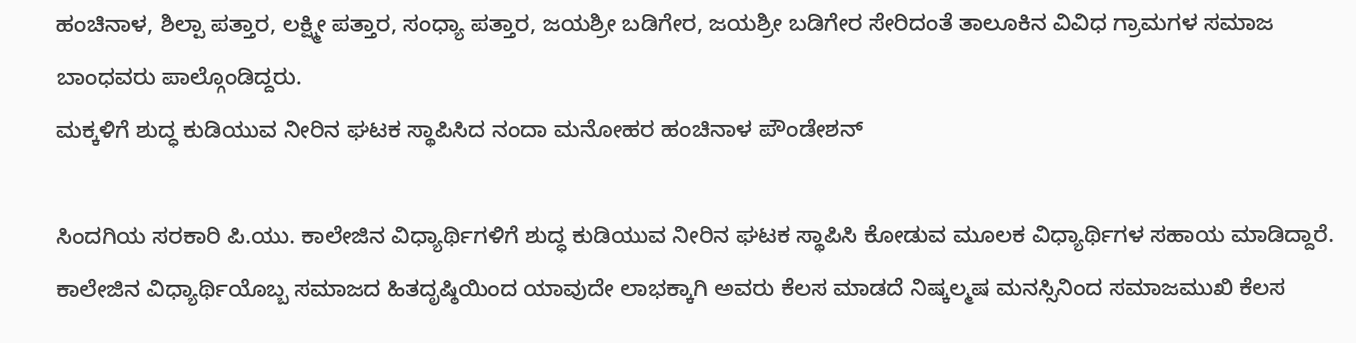ಹಂಚಿನಾಳ, ಶಿಲ್ಪಾ ಪತ್ತಾರ, ಲಕ್ಷ್ಮೀ ಪತ್ತಾರ, ಸಂಧ್ಯಾ ಪತ್ತಾರ, ಜಯಶ್ರೀ ಬಡಿಗೇರ, ಜಯಶ್ರೀ ಬಡಿಗೇರ ಸೇರಿದಂತೆ ತಾಲೂಕಿನ ವಿವಿಧ ಗ್ರಾಮಗಳ ಸಮಾಜ ಬಾಂಧವರು ಪಾಲ್ಗೊಂಡಿದ್ದರು.
ಮಕ್ಕಳಿಗೆ ಶುದ್ಧ ಕುಡಿಯುವ ನೀರಿನ ಘಟಕ ಸ್ಥಾಪಿಸಿದ ನಂದಾ ಮನೋಹರ ಹಂಚಿನಾಳ ಪೌಂಡೇಶನ್

ಸಿಂದಗಿಯ ಸರಕಾರಿ ಪಿ.ಯು. ಕಾಲೇಜಿನ ವಿಧ್ಯಾರ್ಥಿಗಳಿಗೆ ಶುದ್ಧ ಕುಡಿಯುವ ನೀರಿನ ಘಟಕ ಸ್ಥಾಪಿಸಿ ಕೋಡುವ ಮೂಲಕ ವಿಧ್ಯಾರ್ಥಿಗಳ ಸಹಾಯ ಮಾಡಿದ್ದಾರೆ. ಕಾಲೇಜಿನ ವಿಧ್ಯಾರ್ಥಿಯೊಬ್ಬ ಸಮಾಜದ ಹಿತದೃಷ್ಠಿಯಿಂದ ಯಾವುದೇ ಲಾಭಕ್ಕಾಗಿ ಅವರು ಕೆಲಸ ಮಾಡದೆ ನಿಷ್ಕಲ್ಮಷ ಮನಸ್ಸಿನಿಂದ ಸಮಾಜಮುಖಿ ಕೆಲಸ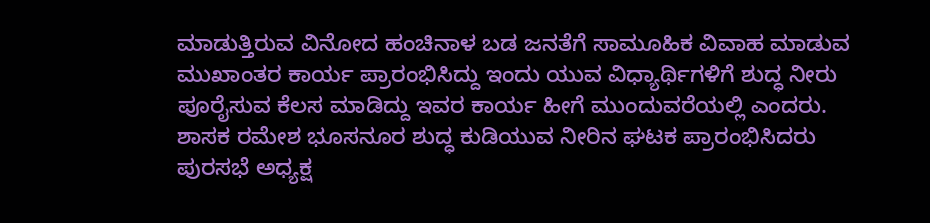ಮಾಡುತ್ತಿರುವ ವಿನೋದ ಹಂಚಿನಾಳ ಬಡ ಜನತೆಗೆ ಸಾಮೂಹಿಕ ವಿವಾಹ ಮಾಡುವ ಮುಖಾಂತರ ಕಾರ್ಯ ಪ್ರಾರಂಭಿಸಿದ್ದು ಇಂದು ಯುವ ವಿಧ್ಯಾರ್ಥಿಗಳಿಗೆ ಶುದ್ಧ ನೀರು ಪೂರೈಸುವ ಕೆಲಸ ಮಾಡಿದ್ದು ಇವರ ಕಾರ್ಯ ಹೀಗೆ ಮುಂದುವರೆಯಲ್ಲಿ ಎಂದರು. ಶಾಸಕ ರಮೇಶ ಭೂಸನೂರ ಶುದ್ಧ ಕುಡಿಯುವ ನೀರಿನ ಘಟಕ ಪ್ರಾರಂಭಿಸಿದರು ಪುರಸಭೆ ಅಧ್ಯಕ್ಷ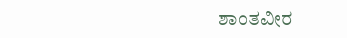ಶಾಂತವೀರ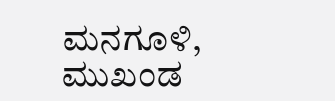ಮನಗೂಳಿ, ಮುಖಂಡ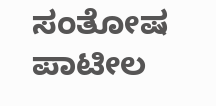ಸಂತೋಷ ಪಾಟೀಲ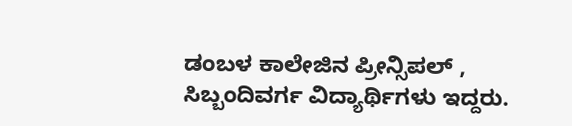ಡಂಬಳ ಕಾಲೇಜಿನ ಪ್ರೀನ್ಸಿಪಲ್ , ಸಿಬ್ಬಂದಿವರ್ಗ ವಿದ್ಯಾರ್ಥಿಗಳು ಇದ್ದರು.